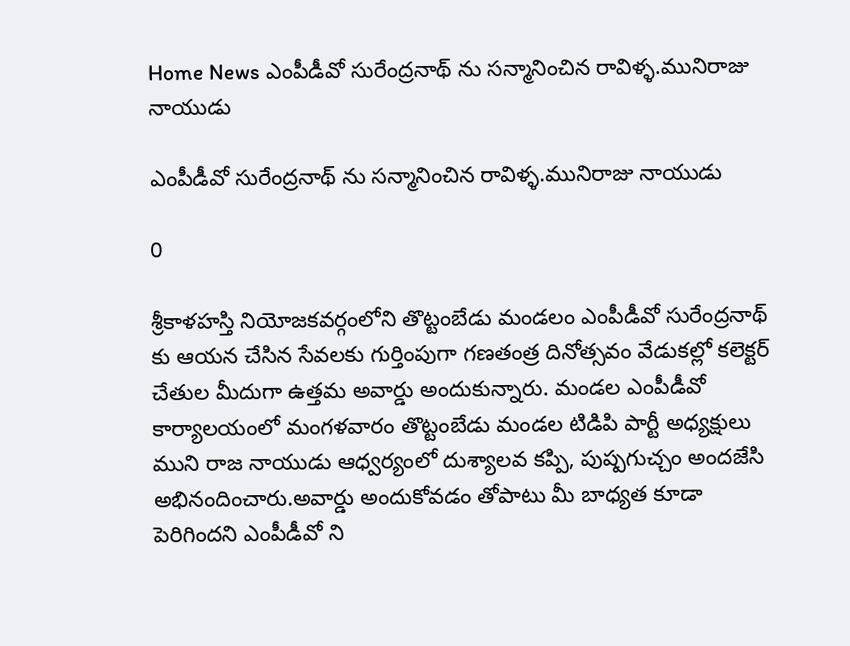Home News ఎంపీడీవో సురేంద్రనాథ్ ను సన్మానించిన రావిళ్ళ.మునిరాజు నాయుడు

ఎంపీడీవో సురేంద్రనాథ్ ను సన్మానించిన రావిళ్ళ.మునిరాజు నాయుడు

0

శ్రీకాళహస్తి నియోజకవర్గంలోని తొట్టంబేడు మండలం ఎంపీడీవో సురేంద్రనాథ్ కు ఆయన చేసిన సేవలకు గుర్తింపుగా గణతంత్ర దినోత్సవం వేడుకల్లో కలెక్టర్ చేతుల మీదుగా ఉత్తమ అవార్డు అందుకున్నారు. మండల ఎంపీడీవో కార్యాలయంలో మంగళవారం తొట్టంబేడు మండల టిడిపి పార్టీ అధ్యక్షులు ముని రాజ నాయుడు ఆధ్వర్యంలో దుశ్యాలవ కప్పి, పుష్పగుచ్చం అందజేసి అభినందించారు.అవార్డు అందుకోవడం తోపాటు మీ బాధ్యత కూడా పెరిగిందని ఎంపీడీవో ని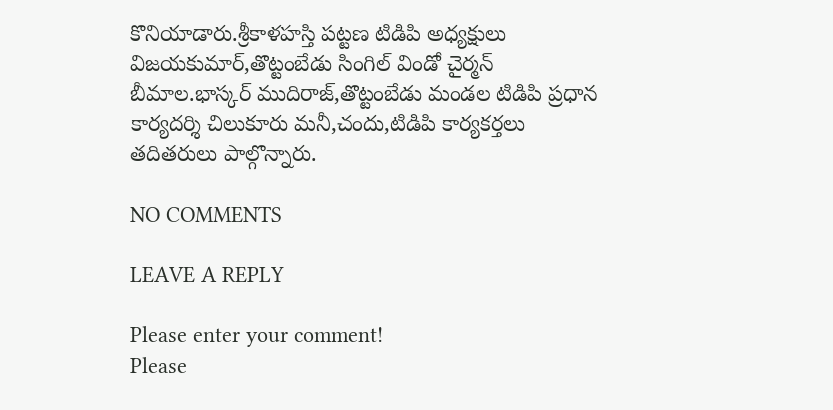కొనియాడారు.శ్రీకాళహస్తి పట్టణ టిడిపి అధ్యక్షులు విజయకుమార్,తొట్టంబేడు సింగిల్ విండో చైర్మన్ బీమాల.భాస్కర్ ముదిరాజ్,తొట్టంబేడు మండల టిడిపి ప్రధాన కార్యదర్శి చిలుకూరు మనీ,చందు,టిడిపి కార్యకర్తలు తదితరులు పాల్గొన్నారు.

NO COMMENTS

LEAVE A REPLY

Please enter your comment!
Please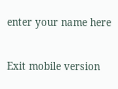enter your name here

Exit mobile version